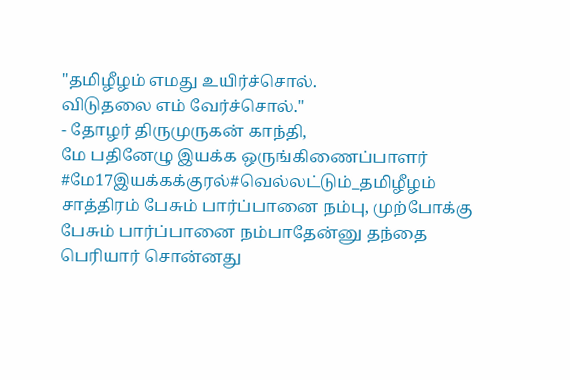"தமிழீழம் எமது உயிர்ச்சொல்.
விடுதலை எம் வேர்ச்சொல்."
- தோழர் திருமுருகன் காந்தி,
மே பதினேழு இயக்க ஒருங்கிணைப்பாளர்
#மே17இயக்கக்குரல்#வெல்லட்டும்_தமிழீழம்
சாத்திரம் பேசும் பார்ப்பானை நம்பு, முற்போக்கு பேசும் பார்ப்பானை நம்பாதேன்னு தந்தை பெரியார் சொன்னது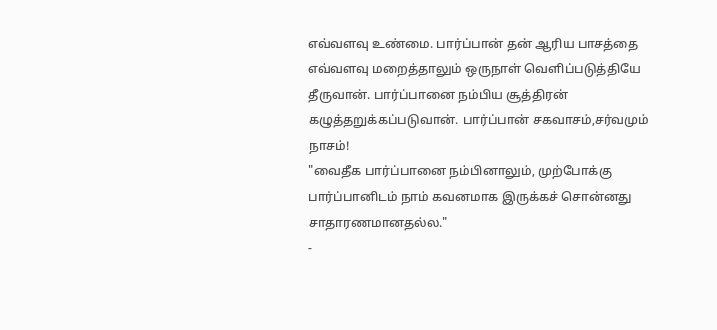எவ்வளவு உண்மை. பார்ப்பான் தன் ஆரிய பாசத்தை எவ்வளவு மறைத்தாலும் ஒருநாள் வெளிப்படுத்தியே தீருவான். பார்ப்பானை நம்பிய சூத்திரன் கழுத்தறுக்கப்படுவான். பார்ப்பான் சகவாசம்,சர்வமும் நாசம்!
"வைதீக பார்ப்பானை நம்பினாலும், முற்போக்கு பார்ப்பானிடம் நாம் கவனமாக இருக்கச் சொன்னது சாதாரணமானதல்ல."
-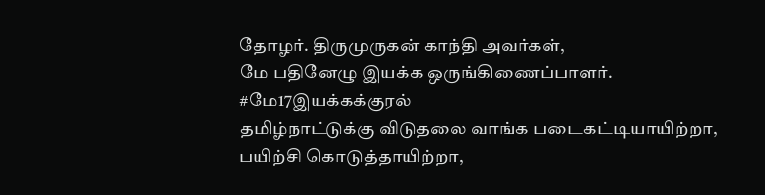தோழர். திருமுருகன் காந்தி அவர்கள்,
மே பதினேழு இயக்க ஒருங்கிணைப்பாளர்.
#மே17இயக்கக்குரல்
தமிழ்நாட்டுக்கு விடுதலை வாங்க படைகட்டியாயிற்றா, பயிற்சி கொடுத்தாயிற்றா,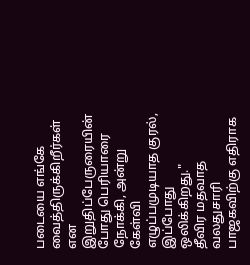படையை எங்கே வைத்திருக்கிறீர்கள் என இறுதிப்பேருரையின் போது பெரியாரை நோக்கி, அன்று கேள்வி எழுப்பமுடியாத குரல், இப்போது ஒலிக்கிறது."
தீவிர மதவாத வலதுசாரி பாஜகவிற்கு எதிராக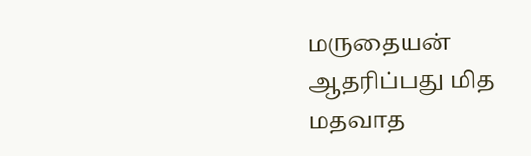மருதையன் ஆதரிப்பது மித மதவாத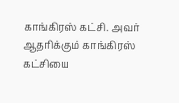காங்கிரஸ் கட்சி. அவர் ஆதரிக்கும் காங்கிரஸ் கட்சியை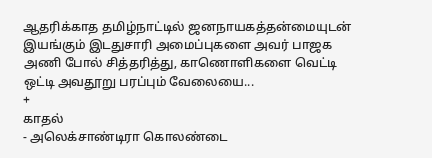ஆதரிக்காத தமிழ்நாட்டில் ஜனநாயகத்தன்மையுடன் இயங்கும் இடதுசாரி அமைப்புகளை அவர் பாஜக அணி போல் சித்தரித்து, காணொளிகளை வெட்டி ஒட்டி அவதூறு பரப்பும் வேலையை...
+
காதல்
- அலெக்சாண்டிரா கொலண்டை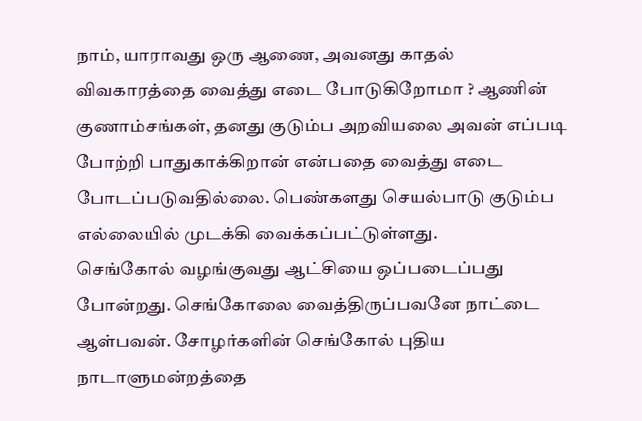நாம், யாராவது ஒரு ஆணை, அவனது காதல் விவகாரத்தை வைத்து எடை போடுகிறோமா ? ஆணின் குணாம்சங்கள், தனது குடும்ப அறவியலை அவன் எப்படி போற்றி பாதுகாக்கிறான் என்பதை வைத்து எடை போடப்படுவதில்லை. பெண்களது செயல்பாடு குடும்ப எல்லையில் முடக்கி வைக்கப்பட்டுள்ளது.
செங்கோல் வழங்குவது ஆட்சியை ஒப்படைப்பது போன்றது. செங்கோலை வைத்திருப்பவனே நாட்டை ஆள்பவன். சோழர்களின் செங்கோல் புதிய நாடாளுமன்றத்தை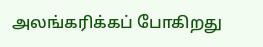அலங்கரிக்கப் போகிறது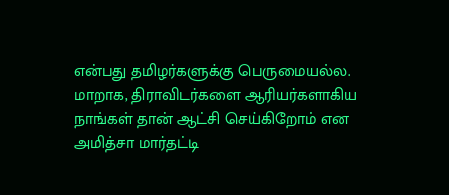என்பது தமிழர்களுக்கு பெருமையல்ல. மாறாக, திராவிடர்களை ஆரியர்களாகிய நாங்கள் தான் ஆட்சி செய்கிறோம் என அமித்சா மார்தட்டி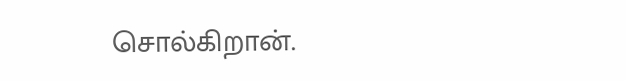சொல்கிறான்.